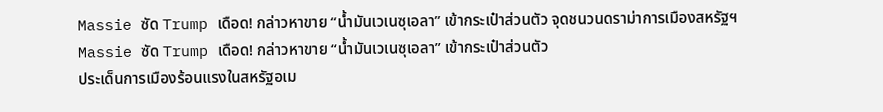Massie ซัด Trump เดือด! กล่าวหาขาย “น้ำมันเวเนซุเอลา” เข้ากระเป๋าส่วนตัว จุดชนวนดราม่าการเมืองสหรัฐฯ
Massie ซัด Trump เดือด! กล่าวหาขาย “น้ำมันเวเนซุเอลา” เข้ากระเป๋าส่วนตัว
ประเด็นการเมืองร้อนแรงในสหรัฐอเม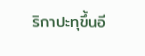ริกาปะทุขึ้นอี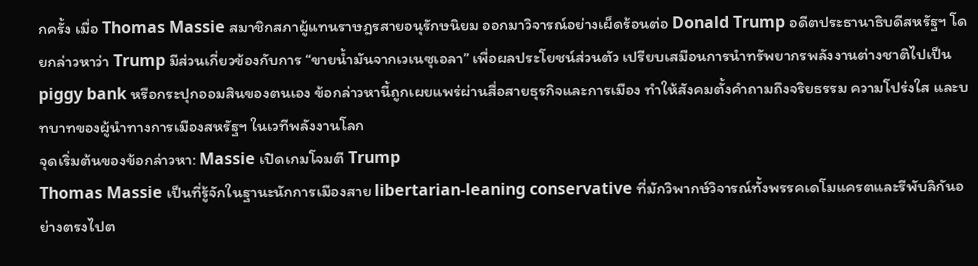กครั้ง เมื่อ Thomas Massie สมาชิกสภาผู้แทนราษฎรสายอนุรักษนิยม ออกมาวิจารณ์อย่างเผ็ดร้อนต่อ Donald Trump อดีตประธานาธิบดีสหรัฐฯ โดยกล่าวหาว่า Trump มีส่วนเกี่ยวข้องกับการ “ขายน้ำมันจากเวเนซุเอลา” เพื่อผลประโยชน์ส่วนตัว เปรียบเสมือนการนำทรัพยากรพลังงานต่างชาติไปเป็น piggy bank หรือกระปุกออมสินของตนเอง ข้อกล่าวหานี้ถูกเผยแพร่ผ่านสื่อสายธุรกิจและการเมือง ทำให้สังคมตั้งคำถามถึงจริยธรรม ความโปร่งใส และบทบาทของผู้นำทางการเมืองสหรัฐฯ ในเวทีพลังงานโลก
จุดเริ่มต้นของข้อกล่าวหา: Massie เปิดเกมโจมตี Trump
Thomas Massie เป็นที่รู้จักในฐานะนักการเมืองสาย libertarian-leaning conservative ที่มักวิพากษ์วิจารณ์ทั้งพรรคเดโมแครตและรีพับลิกันอย่างตรงไปต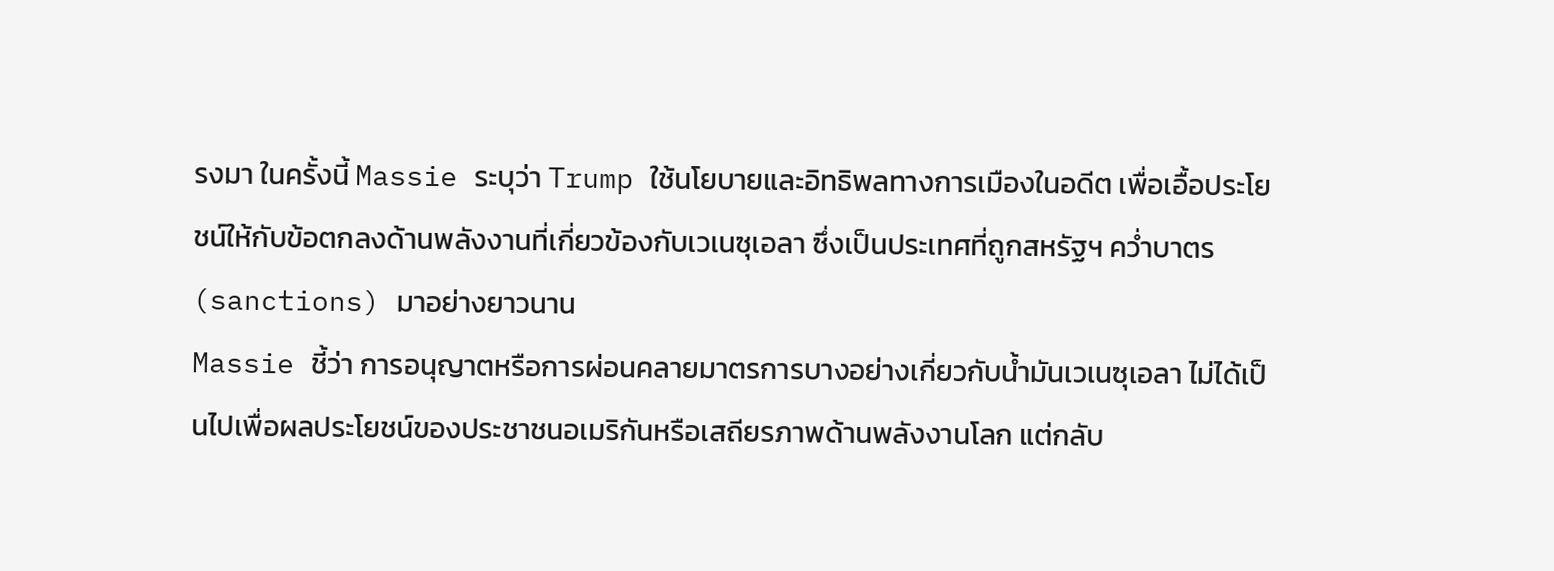รงมา ในครั้งนี้ Massie ระบุว่า Trump ใช้นโยบายและอิทธิพลทางการเมืองในอดีต เพื่อเอื้อประโยชน์ให้กับข้อตกลงด้านพลังงานที่เกี่ยวข้องกับเวเนซุเอลา ซึ่งเป็นประเทศที่ถูกสหรัฐฯ คว่ำบาตร (sanctions) มาอย่างยาวนาน
Massie ชี้ว่า การอนุญาตหรือการผ่อนคลายมาตรการบางอย่างเกี่ยวกับน้ำมันเวเนซุเอลา ไม่ได้เป็นไปเพื่อผลประโยชน์ของประชาชนอเมริกันหรือเสถียรภาพด้านพลังงานโลก แต่กลับ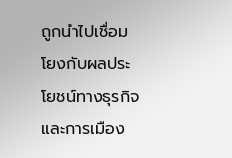ถูกนำไปเชื่อมโยงกับผลประโยชน์ทางธุรกิจและการเมือง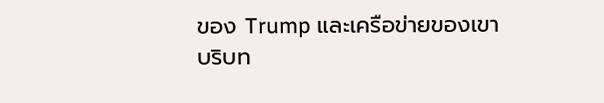ของ Trump และเครือข่ายของเขา
บริบท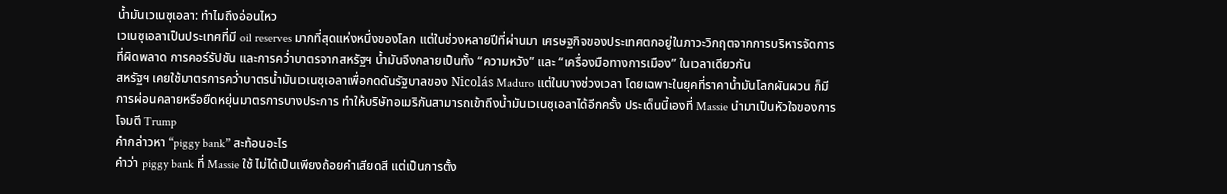น้ำมันเวเนซุเอลา: ทำไมถึงอ่อนไหว
เวเนซุเอลาเป็นประเทศที่มี oil reserves มากที่สุดแห่งหนึ่งของโลก แต่ในช่วงหลายปีที่ผ่านมา เศรษฐกิจของประเทศตกอยู่ในภาวะวิกฤตจากการบริหารจัดการที่ผิดพลาด การคอร์รัปชัน และการคว่ำบาตรจากสหรัฐฯ น้ำมันจึงกลายเป็นทั้ง “ความหวัง” และ “เครื่องมือทางการเมือง” ในเวลาเดียวกัน
สหรัฐฯ เคยใช้มาตรการคว่ำบาตรน้ำมันเวเนซุเอลาเพื่อกดดันรัฐบาลของ Nicolás Maduro แต่ในบางช่วงเวลา โดยเฉพาะในยุคที่ราคาน้ำมันโลกผันผวน ก็มีการผ่อนคลายหรือยืดหยุ่นมาตรการบางประการ ทำให้บริษัทอเมริกันสามารถเข้าถึงน้ำมันเวเนซุเอลาได้อีกครั้ง ประเด็นนี้เองที่ Massie นำมาเป็นหัวใจของการโจมตี Trump
คำกล่าวหา “piggy bank” สะท้อนอะไร
คำว่า piggy bank ที่ Massie ใช้ ไม่ได้เป็นเพียงถ้อยคำเสียดสี แต่เป็นการตั้ง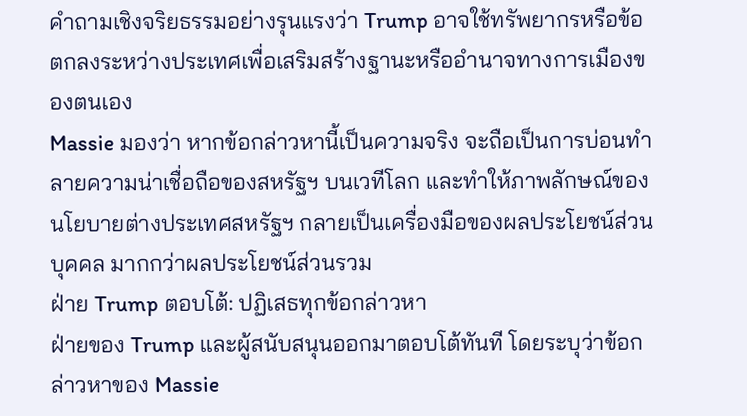คำถามเชิงจริยธรรมอย่างรุนแรงว่า Trump อาจใช้ทรัพยากรหรือข้อตกลงระหว่างประเทศเพื่อเสริมสร้างฐานะหรืออำนาจทางการเมืองของตนเอง
Massie มองว่า หากข้อกล่าวหานี้เป็นความจริง จะถือเป็นการบ่อนทำลายความน่าเชื่อถือของสหรัฐฯ บนเวทีโลก และทำให้ภาพลักษณ์ของนโยบายต่างประเทศสหรัฐฯ กลายเป็นเครื่องมือของผลประโยชน์ส่วนบุคคล มากกว่าผลประโยชน์ส่วนรวม
ฝ่าย Trump ตอบโต้: ปฏิเสธทุกข้อกล่าวหา
ฝ่ายของ Trump และผู้สนับสนุนออกมาตอบโต้ทันที โดยระบุว่าข้อกล่าวหาของ Massie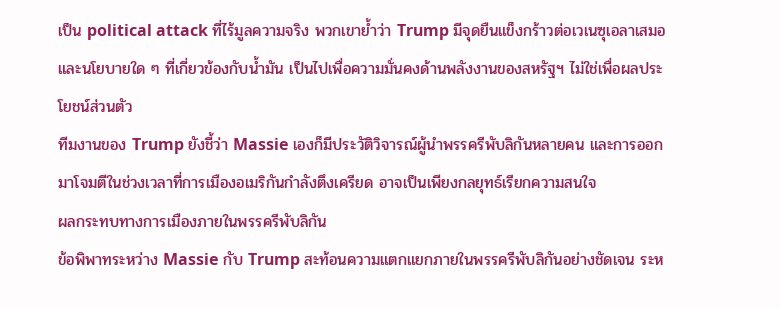เป็น political attack ที่ไร้มูลความจริง พวกเขาย้ำว่า Trump มีจุดยืนแข็งกร้าวต่อเวเนซุเอลาเสมอ และนโยบายใด ๆ ที่เกี่ยวข้องกับน้ำมัน เป็นไปเพื่อความมั่นคงด้านพลังงานของสหรัฐฯ ไม่ใช่เพื่อผลประโยชน์ส่วนตัว
ทีมงานของ Trump ยังชี้ว่า Massie เองก็มีประวัติวิจารณ์ผู้นำพรรครีพับลิกันหลายคน และการออกมาโจมตีในช่วงเวลาที่การเมืองอเมริกันกำลังตึงเครียด อาจเป็นเพียงกลยุทธ์เรียกความสนใจ
ผลกระทบทางการเมืองภายในพรรครีพับลิกัน
ข้อพิพาทระหว่าง Massie กับ Trump สะท้อนความแตกแยกภายในพรรครีพับลิกันอย่างชัดเจน ระห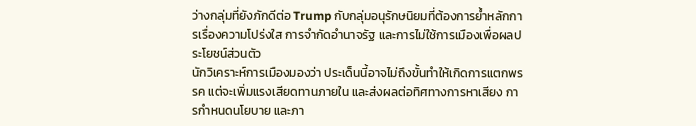ว่างกลุ่มที่ยังภักดีต่อ Trump กับกลุ่มอนุรักษนิยมที่ต้องการย้ำหลักการเรื่องความโปร่งใส การจำกัดอำนาจรัฐ และการไม่ใช้การเมืองเพื่อผลประโยชน์ส่วนตัว
นักวิเคราะห์การเมืองมองว่า ประเด็นนี้อาจไม่ถึงขั้นทำให้เกิดการแตกพรรค แต่จะเพิ่มแรงเสียดทานภายใน และส่งผลต่อทิศทางการหาเสียง การกำหนดนโยบาย และภา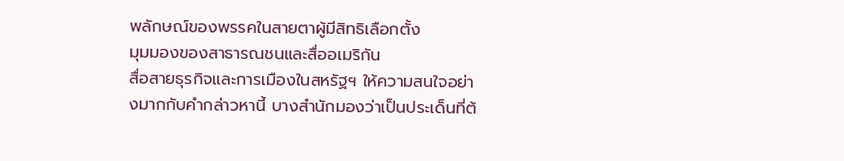พลักษณ์ของพรรคในสายตาผู้มีสิทธิเลือกตั้ง
มุมมองของสาธารณชนและสื่ออเมริกัน
สื่อสายธุรกิจและการเมืองในสหรัฐฯ ให้ความสนใจอย่างมากกับคำกล่าวหานี้ บางสำนักมองว่าเป็นประเด็นที่ต้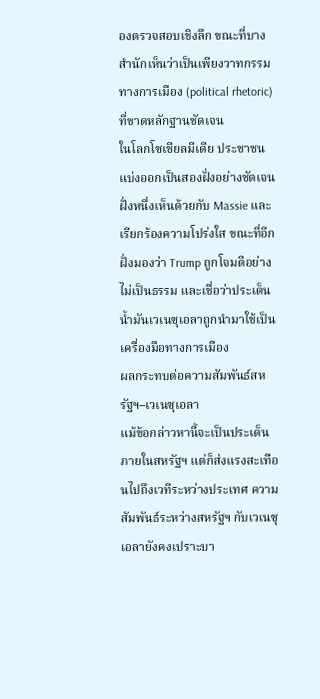องตรวจสอบเชิงลึก ขณะที่บางสำนักเห็นว่าเป็นเพียงวาทกรรมทางการเมือง (political rhetoric) ที่ขาดหลักฐานชัดเจน
ในโลกโซเชียลมีเดีย ประชาชนแบ่งออกเป็นสองฝั่งอย่างชัดเจน ฝั่งหนึ่งเห็นด้วยกับ Massie และเรียกร้องความโปร่งใส ขณะที่อีกฝั่งมองว่า Trump ถูกโจมตีอย่างไม่เป็นธรรม และเชื่อว่าประเด็นน้ำมันเวเนซุเอลาถูกนำมาใช้เป็นเครื่องมือทางการเมือง
ผลกระทบต่อความสัมพันธ์สหรัฐฯ–เวเนซุเอลา
แม้ข้อกล่าวหานี้จะเป็นประเด็นภายในสหรัฐฯ แต่ก็ส่งแรงสะเทือนไปถึงเวทีระหว่างประเทศ ความสัมพันธ์ระหว่างสหรัฐฯ กับเวเนซุเอลายังคงเปราะบา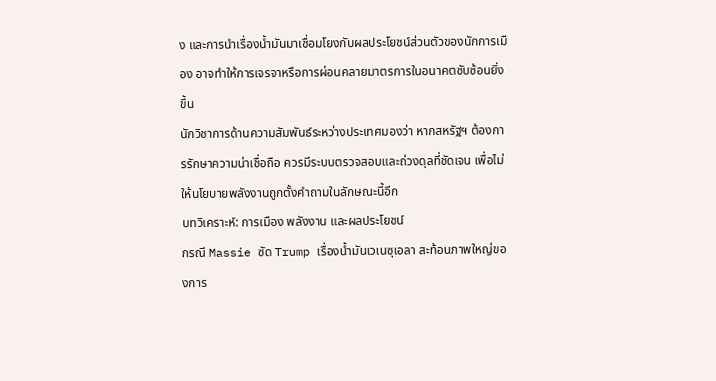ง และการนำเรื่องน้ำมันมาเชื่อมโยงกับผลประโยชน์ส่วนตัวของนักการเมือง อาจทำให้การเจรจาหรือการผ่อนคลายมาตรการในอนาคตซับซ้อนยิ่งขึ้น
นักวิชาการด้านความสัมพันธ์ระหว่างประเทศมองว่า หากสหรัฐฯ ต้องการรักษาความน่าเชื่อถือ ควรมีระบบตรวจสอบและถ่วงดุลที่ชัดเจน เพื่อไม่ให้นโยบายพลังงานถูกตั้งคำถามในลักษณะนี้อีก
บทวิเคราะห์: การเมือง พลังงาน และผลประโยชน์
กรณี Massie ซัด Trump เรื่องน้ำมันเวเนซุเอลา สะท้อนภาพใหญ่ของการ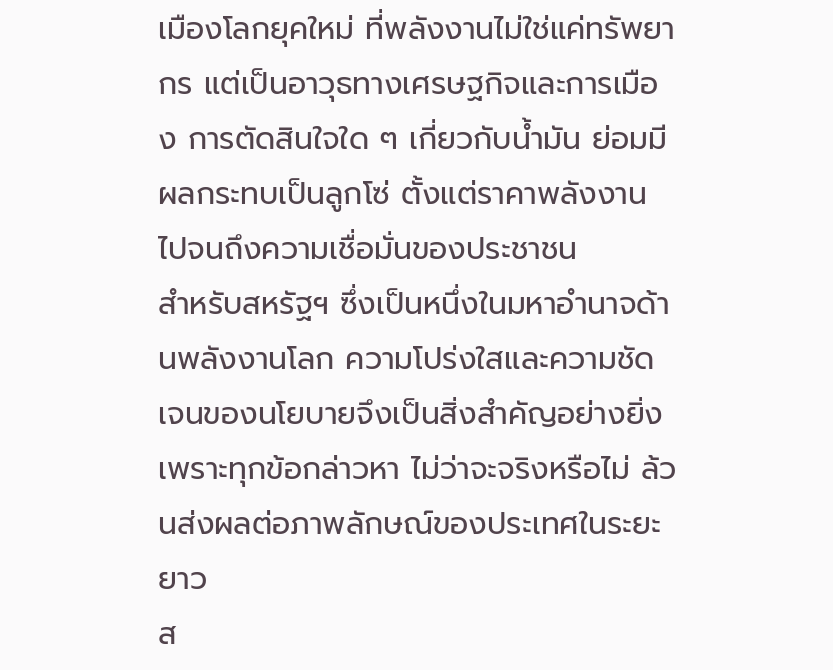เมืองโลกยุคใหม่ ที่พลังงานไม่ใช่แค่ทรัพยากร แต่เป็นอาวุธทางเศรษฐกิจและการเมือง การตัดสินใจใด ๆ เกี่ยวกับน้ำมัน ย่อมมีผลกระทบเป็นลูกโซ่ ตั้งแต่ราคาพลังงาน ไปจนถึงความเชื่อมั่นของประชาชน
สำหรับสหรัฐฯ ซึ่งเป็นหนึ่งในมหาอำนาจด้านพลังงานโลก ความโปร่งใสและความชัดเจนของนโยบายจึงเป็นสิ่งสำคัญอย่างยิ่ง เพราะทุกข้อกล่าวหา ไม่ว่าจะจริงหรือไม่ ล้วนส่งผลต่อภาพลักษณ์ของประเทศในระยะยาว
ส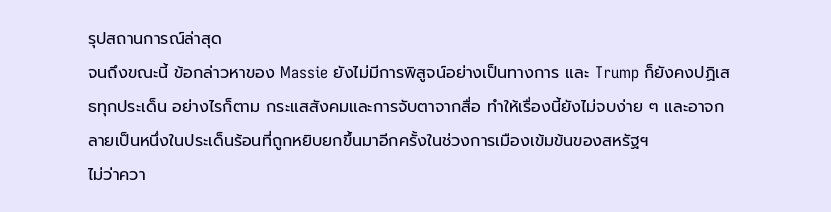รุปสถานการณ์ล่าสุด
จนถึงขณะนี้ ข้อกล่าวหาของ Massie ยังไม่มีการพิสูจน์อย่างเป็นทางการ และ Trump ก็ยังคงปฏิเสธทุกประเด็น อย่างไรก็ตาม กระแสสังคมและการจับตาจากสื่อ ทำให้เรื่องนี้ยังไม่จบง่าย ๆ และอาจกลายเป็นหนึ่งในประเด็นร้อนที่ถูกหยิบยกขึ้นมาอีกครั้งในช่วงการเมืองเข้มข้นของสหรัฐฯ
ไม่ว่าควา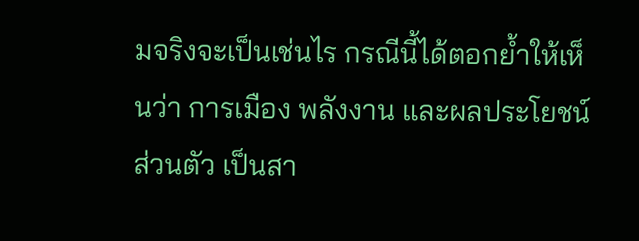มจริงจะเป็นเช่นไร กรณีนี้ได้ตอกย้ำให้เห็นว่า การเมือง พลังงาน และผลประโยชน์ส่วนตัว เป็นสา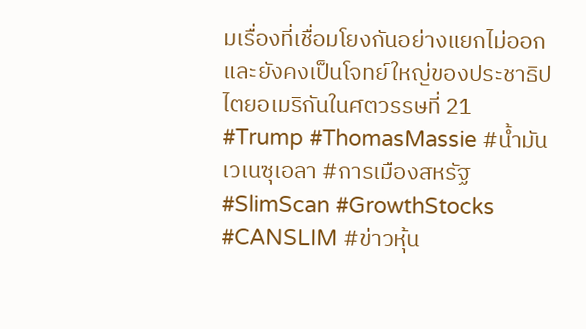มเรื่องที่เชื่อมโยงกันอย่างแยกไม่ออก และยังคงเป็นโจทย์ใหญ่ของประชาธิปไตยอเมริกันในศตวรรษที่ 21
#Trump #ThomasMassie #น้ำมันเวเนซุเอลา #การเมืองสหรัฐ #SlimScan #GrowthStocks #CANSLIM #ข่าวหุ้น